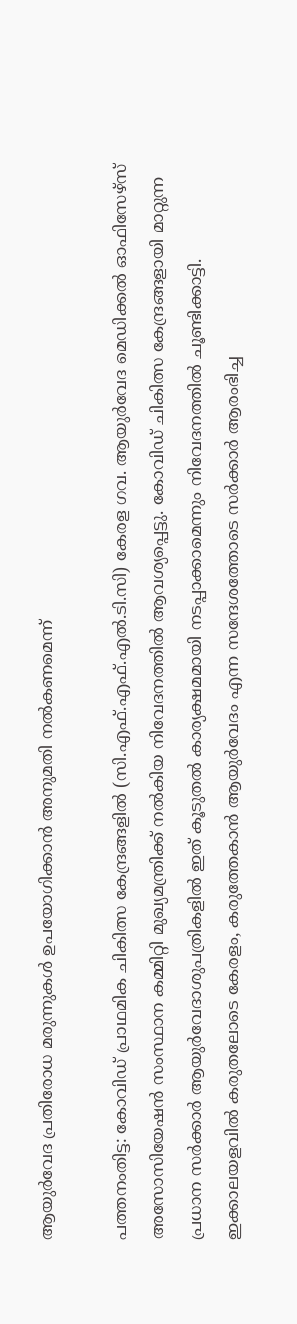ആയുര്‍വേദ പ്രതിരോധ മരുന്നുകള്‍ ഉപയോഗിക്കാന്‍ അനുമതി നല്‍കണമെന്ന്

പത്തനംതിട്ട: കോവിഡ് പ്രാഥമിക ചികിത്സ കേന്ദ്രങ്ങളില്‍ (സി.എഫ്.എഫ്.എൽ.ടി.സി) കേരള ഗവ. ആയുര്‍വേദ മെഡിക്കല്‍ ഓഫിസേഴ്‌സ് അസോസിയേഷന്‍ സംസ്ഥാന കമ്മിറ്റി മുഖ്യമന്ത്രിക്ക് നല്‍കിയ നിവേദനത്തില്‍ ആവശ്യപ്പെട്ടു. കോവിഡ് ചികിത്സ കേന്ദ്രങ്ങളായി മാറ്റുന്ന പ്രധാന സര്‍ക്കാര്‍ ആയുര്‍വേദാശുപത്രികളില്‍ ഇത് കൂടുതല്‍ കാര്യക്ഷമമായി നടപ്പാക്കാമെന്നും നിവേദനത്തില്‍ ചൂണ്ടിക്കാട്ടി. ഇക്കാലയളവില്‍ കരുതലോടെ കേരളം, കരുത്തേകാന്‍ ആയുര്‍വേദം എന്ന സന്ദേശത്തോടെ സര്‍ക്കാര്‍ ആരംഭിച്ച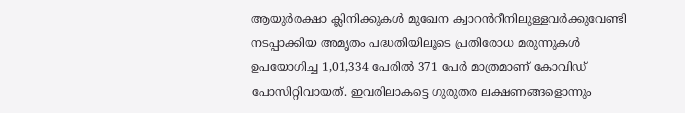ആയുര്‍രക്ഷാ ക്ലിനിക്കുകള്‍ മുഖേന ക്വാറൻറീനിലുള്ളവര്‍ക്കുവേണ്ടി നടപ്പാക്കിയ അമൃതം പദ്ധതിയിലൂടെ പ്രതിരോധ മരുന്നുകള്‍ ഉപയോഗിച്ച 1,01,334 പേരില്‍ 371 പേര്‍ മാത്രമാണ് കോവിഡ് പോസിറ്റിവായത്. ഇവരിലാകട്ടെ ഗുരുതര ലക്ഷണങ്ങളൊന്നും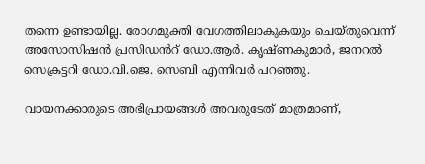തന്നെ ഉണ്ടായില്ല. രോഗമുക്തി വേഗത്തിലാകുകയും ചെയ്തുവെന്ന് അസോസിഷന്‍ പ്രസിഡൻറ് ഡോ.ആര്‍. കൃഷ്ണകുമാര്‍, ജനറല്‍ സെക്രട്ടറി ഡോ.വി.ജെ. സെബി എന്നിവര്‍ പറഞ്ഞു.

വായനക്കാരുടെ അഭിപ്രായങ്ങള്‍ അവരുടേത് മാത്രമാണ്,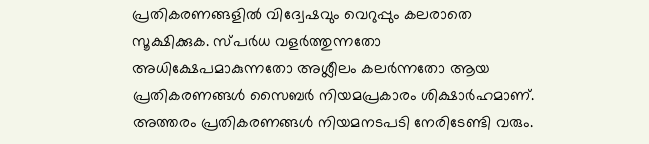പ്രതികരണങ്ങളിൽ വിദ്വേഷവും വെറുപ്പും കലരാതെ സൂക്ഷിക്കുക. സ്പർധ വളർത്തുന്നതോ അധിക്ഷേപമാകുന്നതോ അശ്ലീലം കലർന്നതോ ആയ പ്രതികരണങ്ങൾ സൈബർ നിയമപ്രകാരം ശിക്ഷാർഹമാണ്. അത്തരം പ്രതികരണങ്ങൾ നിയമനടപടി നേരിടേണ്ടി വരും.